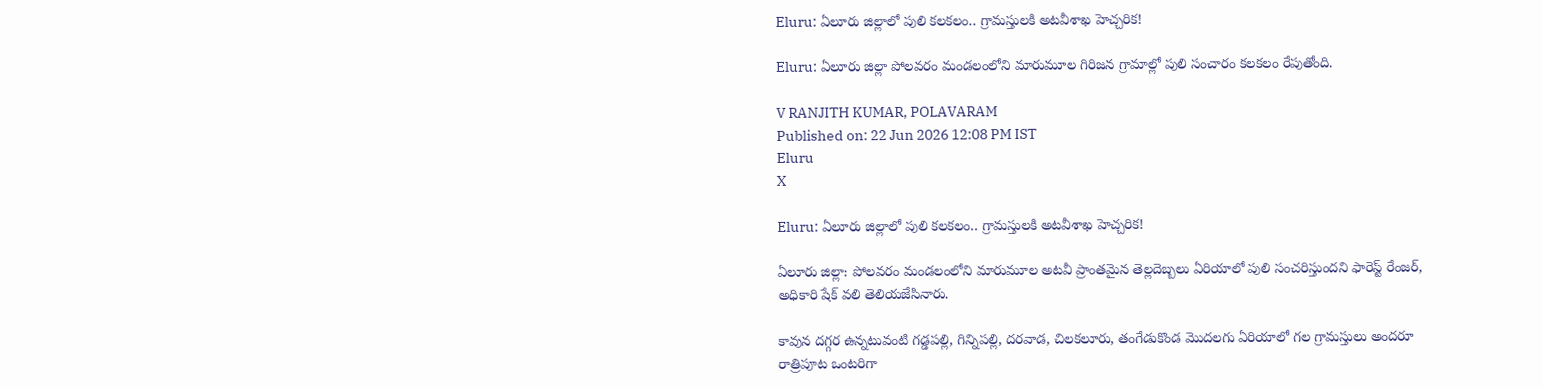Eluru: ఏలూరు జిల్లాలో పులి కలకలం.. గ్రామస్తులకి అటవీశాఖ హెచ్చరిక!

Eluru: ఏలూరు జిల్లా పోలవరం మండలంలోని మారుమూల గిరిజన గ్రామాల్లో పులి సంచారం కలకలం రేపుతోంది.

V RANJITH KUMAR, POLAVARAM
Published on: 22 Jun 2026 12:08 PM IST
Eluru
X

Eluru: ఏలూరు జిల్లాలో పులి కలకలం.. గ్రామస్తులకి అటవీశాఖ హెచ్చరిక!

ఏలూరు జిల్లా: పోలవరం మండలంలోని మారుమూల అటవీ ప్రాంతమైన తెల్లదెబ్బలు ఏరియాలో పులి సంచరిస్తుందని ఫారెస్ట్ రేంజర్, అధికారి షేక్ వలి తెలియజేసినారు.

కావున దగ్గర ఉన్నటువంటి గడ్డపల్లి, గిన్నిపల్లి, దరవాడ, చిలకలూరు, తంగేడుకొండ మొదలగు ఏరియాలో గల గ్రామస్తులు అందరూ రాత్రిపూట ఒంటరిగా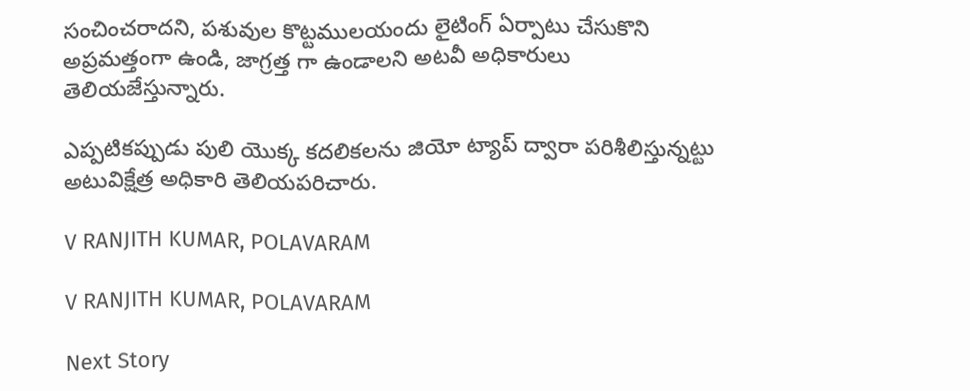సంచించరాదని, పశువుల కొట్టములయందు లైటింగ్ ఏర్పాటు చేసుకొని అప్రమత్తంగా ఉండి, జాగ్రత్త గా ఉండాలని అటవీ అధికారులు తెలియజేస్తున్నారు.

ఎప్పటికప్పుడు పులి యొక్క కదలికలను జియో ట్యాప్ ద్వారా పరిశీలిస్తున్నట్టు అటువిక్షేత్ర అధికారి తెలియపరిచారు.

V RANJITH KUMAR, POLAVARAM

V RANJITH KUMAR, POLAVARAM

Next Story